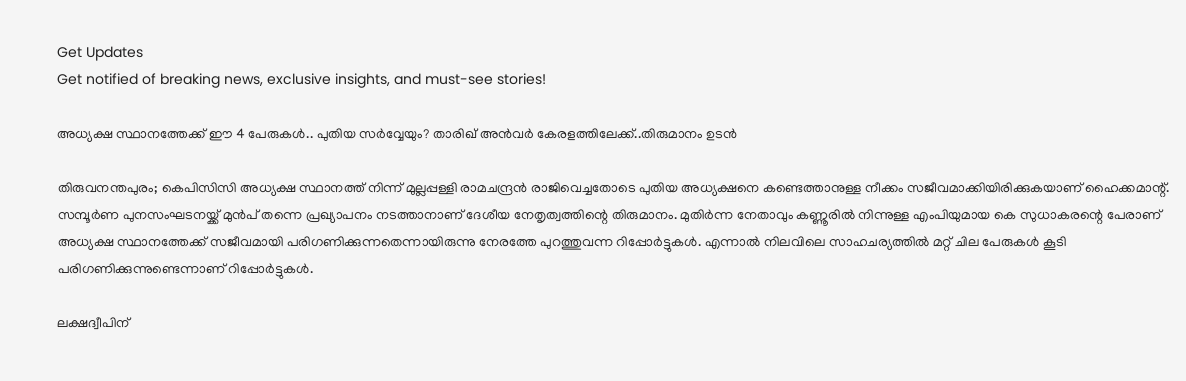Get Updates
Get notified of breaking news, exclusive insights, and must-see stories!

അധ്യക്ഷ സ്ഥാനത്തേക്ക് ഈ 4 പേരുകൾ.. പുതിയ സർവ്വേയും? താരിഖ് അൻവർ കേരളത്തിലേക്ക്..തിരുമാനം ഉടൻ

തിരുവനന്തപുരം; കെപിസിസി അധ്യക്ഷ സ്ഥാനത്ത് നിന്ന് മുല്ലപ്പള്ളി രാമചന്ദ്രൻ രാജിവെച്ചതോടെ പുതിയ അധ്യക്ഷനെ കണ്ടെത്താനുള്ള നീക്കം സജീവമാക്കിയിരിക്കുകയാണ് ഹൈക്കമാന്റ്. സമ്പൂർണ പുനസംഘടനയ്ക്ക് മുൻപ് തന്നെ പ്രഖ്യാപനം നടത്താനാണ് ദേശീയ നേതൃത്വത്തിന്റെ തിരുമാനം. മുതിർന്ന നേതാവും കണ്ണൂരിൽ നിന്നുള്ള എംപിയുമായ കെ സുധാകരന്റെ പേരാണ് അധ്യക്ഷ സ്ഥാനത്തേക്ക് സജീവമായി പരിഗണിക്കുന്നതെന്നായിരുന്നു നേരത്തേ പുറത്തുവന്ന റിപ്പോർട്ടുകൾ. എന്നാൽ നിലവിലെ സാഹചര്യത്തിൽ മറ്റ് ചില പേരുകൾ കൂടി പരിഗണിക്കുന്നുണ്ടെന്നാണ് റിപ്പോർട്ടുകൾ.

ലക്ഷദ്വീപിന്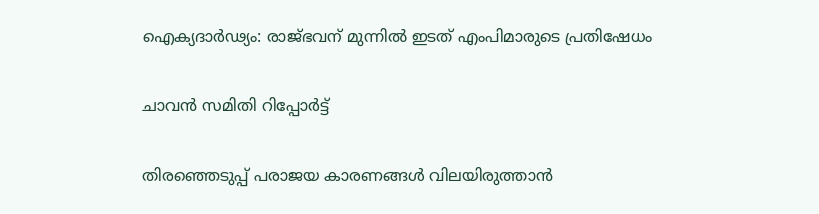ഐക്യദാർഢ്യം: രാജ്ഭവന് മുന്നില്‍ ഇടത് എംപിമാരുടെ പ്രതിഷേധം

ചാവൻ സമിതി റിപ്പോർട്ട്

തിരഞ്ഞെടുപ്പ് പരാജയ കാരണങ്ങൾ വിലയിരുത്താൻ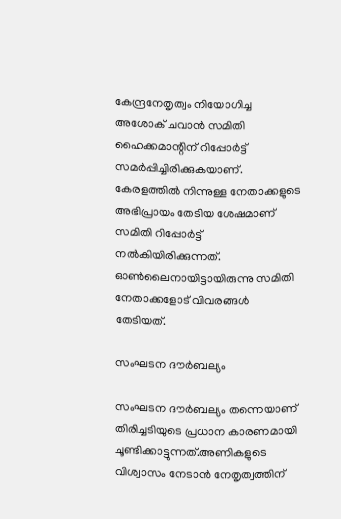കേന്ദ്രനേതൃത്വം നിയോഗിച്ച അശോക് ചവാൻ സമിതി ഹൈക്കമാന്റിന് റിപ്പോർട്ട് സമർപ്പിച്ചിരിക്കുകയാണ്. കേരളത്തിൽ നിന്നുള്ള നേതാക്കളുടെ അഭിപ്രായം തേടിയ ശേഷമാണ് സമിതി റിപ്പോർട്ട് നൽകിയിരിക്കുന്നത്. ഓൺലൈനായിട്ടായിരുന്നു സമിതി നേതാക്കളോട് വിവരങ്ങൾ തേടിയത്.

സംഘടന ദൗർബല്യം

സംഘടന ദൗർബല്യം തന്നെയാണ് തിരിച്ചടിയുടെ പ്രധാന കാരണമായി ചൂണ്ടിക്കാട്ടുന്നത്.അണികളുടെ വിശ്വാസം നേടാൻ നേതൃത്വത്തിന്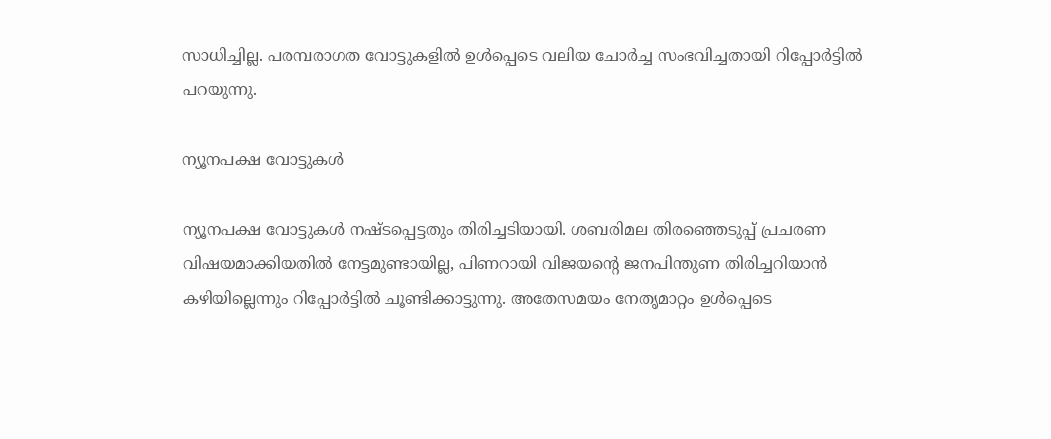സാധിച്ചില്ല. പരമ്പരാഗത വോട്ടുകളിൽ ഉൾപ്പെടെ വലിയ ചോർച്ച സംഭവിച്ചതായി റിപ്പോർട്ടിൽ പറയുന്നു.

ന്യൂനപക്ഷ വോട്ടുകൾ

ന്യൂനപക്ഷ വോട്ടുകൾ നഷ്ടപ്പെട്ടതും തിരിച്ചടിയായി. ശബരിമല തിരഞ്ഞെടുപ്പ് പ്രചരണ വിഷയമാക്കിയതിൽ നേട്ടമുണ്ടായില്ല, പിണറായി വിജയന്റെ ജനപിന്തുണ തിരിച്ചറിയാൻ കഴിയില്ലെന്നും റിപ്പോർട്ടിൽ ചൂണ്ടിക്കാട്ടുന്നു. അതേസമയം നേതൃമാറ്റം ഉൾപ്പെടെ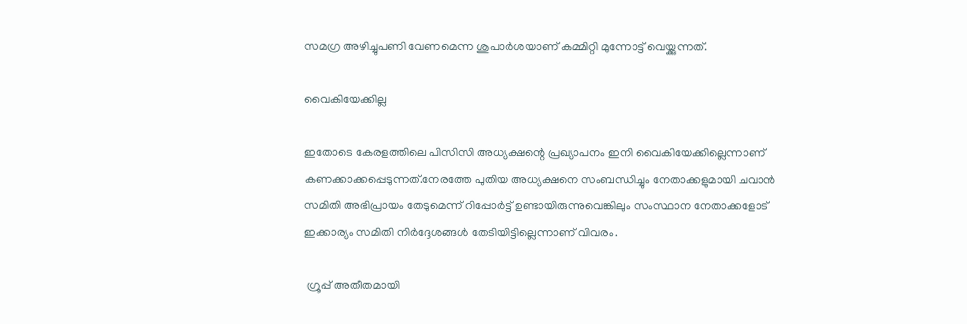സമഗ്ര അഴിച്ചുപണി വേണമെന്ന ശുപാർശയാണ് കമ്മിറ്റി മുന്നോട്ട് വെയ്ക്കുന്നത്.

വൈകിയേക്കില്ല

ഇതോടെ കേരളത്തിലെ പിസിസി അധ്യക്ഷന്റെ പ്രഖ്യാപനം ഇനി വൈകിയേക്കില്ലെന്നാണ് കണക്കാക്കപ്പെടുന്നത്.നേരത്തേ പുതിയ അധ്യക്ഷനെ സംബന്ധിച്ചും നേതാക്കളുമായി ചവാൻ സമിതി അഭിപ്രായം തേടുമെന്ന് റിപ്പോർട്ട് ഉണ്ടായിരുന്നുവെങ്കിലും സംസ്ഥാന നേതാക്കളോട് ഇക്കാര്യം സമിതി നിർദ്ദേശങ്ങൾ തേടിയിട്ടില്ലെന്നാണ് വിവരം.

 ഗ്രൂപ്പ് അതീതമായി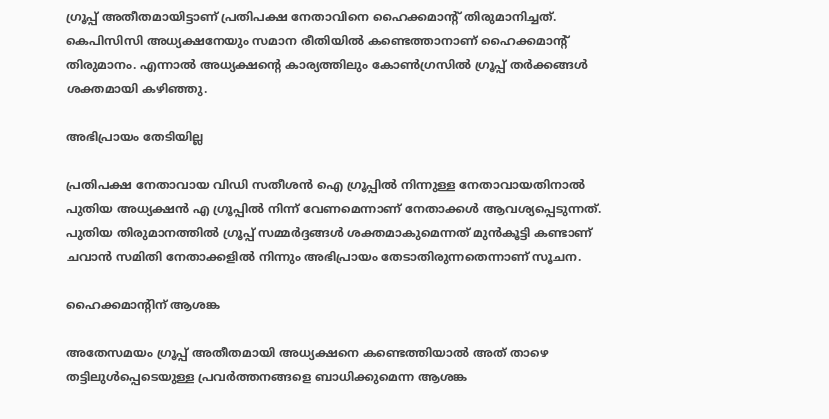ഗ്രൂപ്പ് അതീതമായിട്ടാണ് പ്രതിപക്ഷ നേതാവിനെ ഹൈക്കമാന്റ് തിരുമാനിച്ചത്. കെപിസിസി അധ്യക്ഷനേയും സമാന രീതിയിൽ കണ്ടെത്താനാണ് ഹൈക്കമാന്റ് തിരുമാനം. എന്നാൽ അധ്യക്ഷന്റെ കാര്യത്തിലും കോൺഗ്രസിൽ ഗ്രൂപ്പ് തർക്കങ്ങൾ ശക്തമായി കഴിഞ്ഞു.

അഭിപ്രായം തേടിയില്ല

പ്രതിപക്ഷ നേതാവായ വിഡി സതീശൻ ഐ ഗ്രൂപ്പിൽ നിന്നുള്ള നേതാവായതിനാൽ പുതിയ അധ്യക്ഷൻ എ ഗ്രൂപ്പിൽ നിന്ന് വേണമെന്നാണ് നേതാക്കൾ ആവശ്യപ്പെടുന്നത്. പുതിയ തിരുമാനത്തിൽ ഗ്രൂപ്പ് സമ്മർദ്ദങ്ങൾ ശക്തമാകുമെന്നത് മുൻകൂട്ടി കണ്ടാണ് ചവാൻ സമിതി നേതാക്കളിൽ നിന്നും അഭിപ്രായം തേടാതിരുന്നതെന്നാണ് സൂചന.

ഹൈക്കമാന്റിന് ആശങ്ക

അതേസമയം ഗ്രൂപ്പ് അതീതമായി അധ്യക്ഷനെ കണ്ടെത്തിയാൽ അത് താഴെ തട്ടിലുൾപ്പെടെയുള്ള പ്രവർത്തനങ്ങളെ ബാധിക്കുമെന്ന ആശങ്ക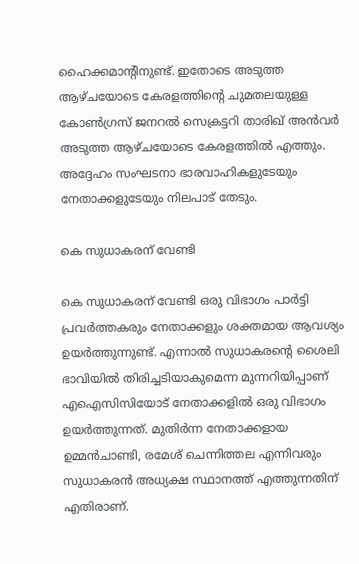ഹൈക്കമാന്റിനുണ്ട്. ഇതോടെ അടുത്ത ആഴ്ചയോടെ കേരളത്തിന്റെ ചുമതലയുള്ള കോൺഗ്രസ് ജനറൽ സെക്രട്ടറി താരിഖ് അൻവർ അടുത്ത ആഴ്ചയോടെ കേരളത്തിൽ എത്തും. അദ്ദേഹം സംഘടനാ ഭാരവാഹികളുടേയും നേതാക്കളുടേയും നിലപാട് തേടും.

കെ സുധാകരന് വേണ്ടി

കെ സുധാകരന് വേണ്ടി ഒരു വിഭാഗം പാർട്ടി പ്രവർത്തകരും നേതാക്കളും ശക്തമായ ആവശ്യം ഉയർത്തുന്നുണ്ട്. എന്നാൽ സുധാകരന്റെ ശൈലി ഭാവിയിൽ തിരിച്ചടിയാകുമെന്ന മുന്നറിയിപ്പാണ് എഐസിസിയോട് നേതാക്കളിൽ ഒരു വിഭാഗം ഉയർത്തുന്നത്. മുതിർന്ന നേതാക്കളായ ഉമ്മൻചാണ്ടി, രമേശ് ചെന്നിത്തല എന്നിവരും സുധാകരൻ അധ്യക്ഷ സ്ഥാനത്ത് എത്തുന്നതിന് എതിരാണ്.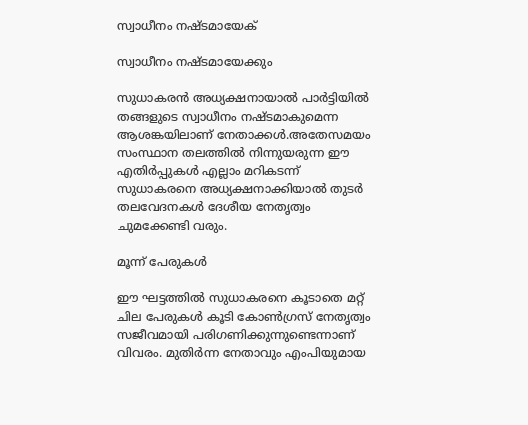സ്വാധീനം നഷ്ടമായേക്

സ്വാധീനം നഷ്ടമായേക്കും

സുധാകരൻ അധ്യക്ഷനായാൽ പാർട്ടിയിൽ തങ്ങളുടെ സ്വാധീനം നഷ്ടമാകുമെന്ന ആശങ്കയിലാണ് നേതാക്കൾ.അതേസമയം സംസ്ഥാന തലത്തിൽ നിന്നുയരുന്ന ഈ എതിർപ്പുകൾ എല്ലാം മറികടന്ന് സുധാകരനെ അധ്യക്ഷനാക്കിയാൽ തുടർ തലവേദനകൾ ദേശീയ നേതൃത്വം ചുമക്കേണ്ടി വരും.

മൂന്ന് പേരുകൾ

ഈ ഘട്ടത്തിൽ സുധാകരനെ കൂടാതെ മറ്റ് ചില പേരുകൾ കൂടി കോൺഗ്രസ് നേതൃത്വം സജീവമായി പരിഗണിക്കുന്നുണ്ടെന്നാണ് വിവരം. മുതിർന്ന നേതാവും എംപിയുമായ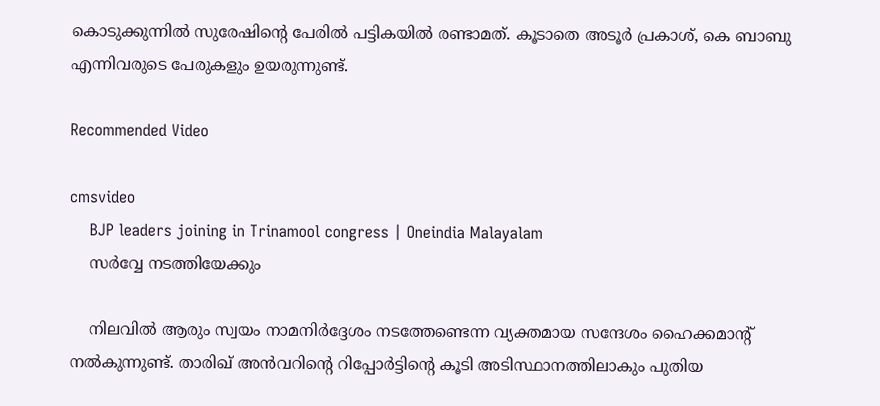കൊടുക്കുന്നിൽ സുരേഷിന്റെ പേരിൽ പട്ടികയിൽ രണ്ടാമത്. കൂടാതെ അടൂർ പ്രകാശ്, കെ ബാബു എന്നിവരുടെ പേരുകളും ഉയരുന്നുണ്ട്.

Recommended Video

cmsvideo
    BJP leaders joining in Trinamool congress | Oneindia Malayalam
    സർവ്വേ നടത്തിയേക്കും

    നിലവിൽ ആരും സ്വയം നാമനിർദ്ദേശം നടത്തേണ്ടെന്ന വ്യക്തമായ സന്ദേശം ഹൈക്കമാന്റ് നൽകുന്നുണ്ട്. താരിഖ് അൻവറിന്റെ റിപ്പോർട്ടിന്റെ കൂടി അടിസ്ഥാനത്തിലാകും പുതിയ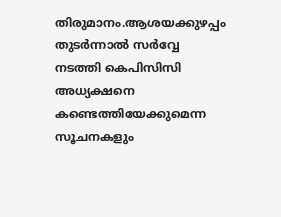തിരുമാനം.ആശയക്കുഴപ്പം തുടർന്നാൽ സർവ്വേ നടത്തി കെപിസിസി അധ്യക്ഷനെ കണ്ടെത്തിയേക്കുമെന്ന സൂചനകളും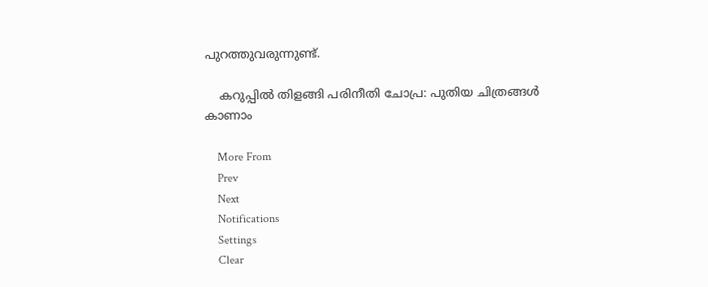പുറത്തുവരുന്നുണ്ട്.

    കറുപ്പില്‍ തിളങ്ങി പരിനീതി ചോപ്ര: പുതിയ ചിത്രങ്ങള്‍ കാണാം

    More From
    Prev
    Next
    Notifications
    Settings
    Clear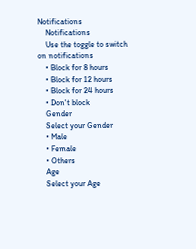Notifications
    Notifications
    Use the toggle to switch on notifications
    • Block for 8 hours
    • Block for 12 hours
    • Block for 24 hours
    • Don't block
    Gender
    Select your Gender
    • Male
    • Female
    • Others
    Age
    Select your Age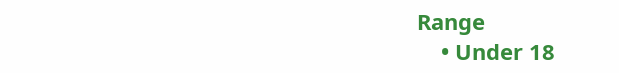Range
    • Under 18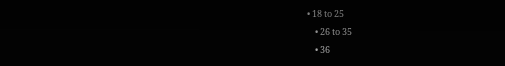• 18 to 25
    • 26 to 35
    • 36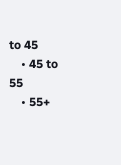to 45
    • 45 to 55
    • 55+